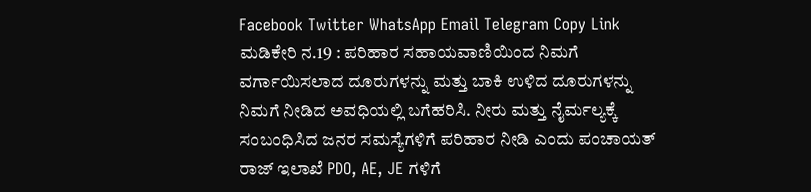Facebook Twitter WhatsApp Email Telegram Copy Link ಮಡಿಕೇರಿ ನ.19 : ಪರಿಹಾರ ಸಹಾಯವಾಣಿಯಿಂದ ನಿಮಗೆ ವರ್ಗಾಯಿಸಲಾದ ದೂರುಗಳನ್ನು ಮತ್ತು ಬಾಕಿ ಉಳಿದ ದೂರುಗಳನ್ನು ನಿಮಗೆ ನೀಡಿದ ಅವಧಿಯಲ್ಲಿ ಬಗೆಹರಿಸಿ. ನೀರು ಮತ್ತು ನೈರ್ಮಲ್ಯಕ್ಕೆ ಸಂಬಂಧಿಸಿದ ಜನರ ಸಮಸ್ಯೆಗಳಿಗೆ ಪರಿಹಾರ ನೀಡಿ ಎಂದು ಪಂಚಾಯತ್ ರಾಜ್ ಇಲಾಖೆ PDO, AE, JE ಗಳಿಗೆ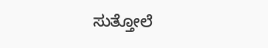ಸುತ್ತೋಲೆ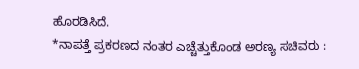ಹೊರಡಿಸಿದೆ.
*ನಾಪತ್ತೆ ಪ್ರಕರಣದ ನಂತರ ಎಚ್ಚೆತ್ತುಕೊಂಡ ಅರಣ್ಯ ಸಚಿವರು :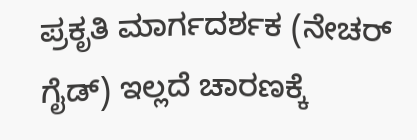ಪ್ರಕೃತಿ ಮಾರ್ಗದರ್ಶಕ (ನೇಚರ್ ಗೈಡ್) ಇಲ್ಲದೆ ಚಾರಣಕ್ಕೆ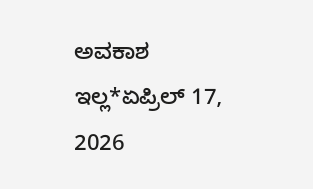ಅವಕಾಶ ಇಲ್ಲ*ಏಪ್ರಿಲ್ 17, 2026